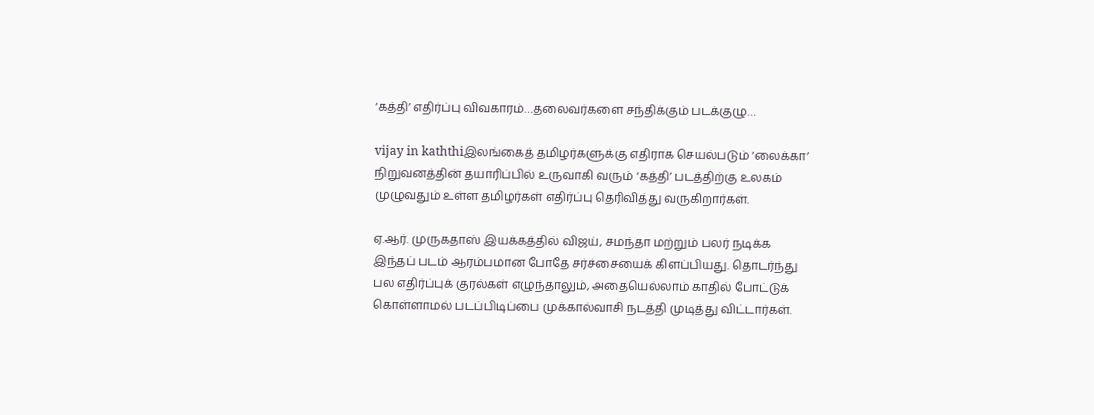‘கத்தி’ எதிர்ப்பு விவகாரம்…தலைவர்களை சந்திக்கும் படக்குழு…

vijay in kaththiஇலங்கைத் தமிழர்களுக்கு எதிராக செயல்படும் ‘லைக்கா’ நிறுவனத்தின் தயாரிப்பில் உருவாகி வரும் ‘கத்தி’ படத்திற்கு உலகம் முழுவதும் உள்ள தமிழர்கள் எதிர்ப்பு தெரிவித்து வருகிறார்கள்.

ஏ.ஆர். முருகதாஸ் இயக்கத்தில் விஜய், சமந்தா மற்றும் பலர் நடிக்க இந்தப் படம் ஆரம்பமான போதே சர்ச்சையைக் கிளப்பியது. தொடர்ந்து பல எதிர்ப்புக் குரல்கள் எழுந்தாலும், அதையெல்லாம் காதில் போட்டுக் கொள்ளாமல் படப்பிடிப்பை முக்கால்வாசி நடத்தி முடித்து விட்டார்கள்.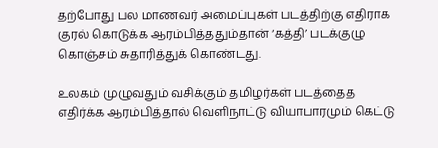தற்போது பல மாணவர் அமைப்புகள் படத்திற்கு எதிராக குரல் கொடுக்க ஆரம்பித்ததும்தான் ‘கத்தி’ படக்குழு கொஞ்சம் சுதாரித்துக் கொண்டது.

உலகம் முழுவதும் வசிக்கும் தமிழர்கள் படத்தைத எதிர்க்க ஆரம்பித்தால் வெளிநாட்டு வியாபாரமும் கெட்டு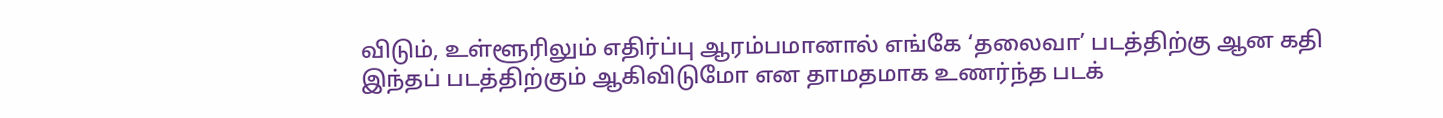விடும், உள்ளூரிலும் எதிர்ப்பு ஆரம்பமானால் எங்கே ‘தலைவா’ படத்திற்கு ஆன கதி இந்தப் படத்திற்கும் ஆகிவிடுமோ என தாமதமாக உணர்ந்த படக்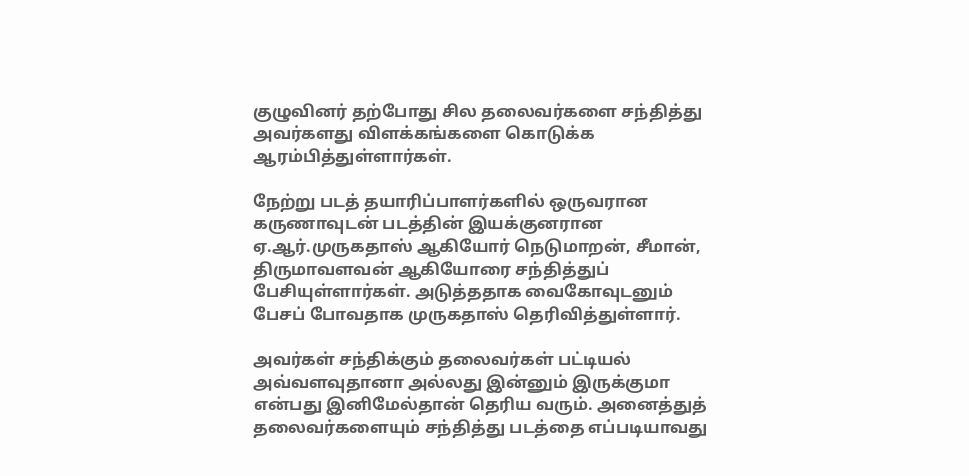குழுவினர் தற்போது சில தலைவர்களை சந்தித்து அவர்களது விளக்கங்களை கொடுக்க ஆரம்பித்துள்ளார்கள்.

நேற்று படத் தயாரிப்பாளர்களில் ஒருவரான கருணாவுடன் படத்தின் இயக்குனரான ஏ.ஆர்.முருகதாஸ் ஆகியோர் நெடுமாறன், சீமான், திருமாவளவன் ஆகியோரை சந்தித்துப் பேசியுள்ளார்கள். அடுத்ததாக வைகோவுடனும் பேசப் போவதாக முருகதாஸ் தெரிவித்துள்ளார்.

அவர்கள் சந்திக்கும் தலைவர்கள் பட்டியல் அவ்வளவுதானா அல்லது இன்னும் இருக்குமா என்பது இனிமேல்தான் தெரிய வரும். அனைத்துத் தலைவர்களையும் சந்தித்து படத்தை எப்படியாவது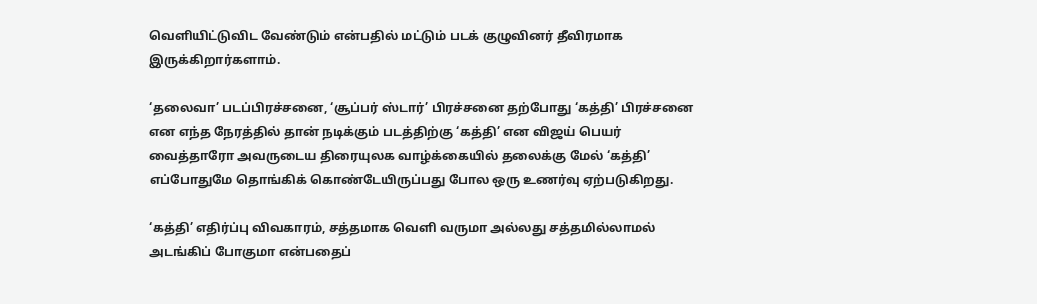வெளியிட்டுவிட வேண்டும் என்பதில் மட்டும் படக் குழுவினர் தீவிரமாக இருக்கிறார்களாம்.

‘தலைவா’ படப்பிரச்சனை, ‘சூப்பர் ஸ்டார்’ பிரச்சனை தற்போது ‘கத்தி’ பிரச்சனை என எந்த நேரத்தில் தான் நடிக்கும் படத்திற்கு ‘கத்தி’ என விஜய் பெயர் வைத்தாரோ அவருடைய திரையுலக வாழ்க்கையில் தலைக்கு மேல் ‘கத்தி’ எப்போதுமே தொங்கிக் கொண்டேயிருப்பது போல ஒரு உணர்வு ஏற்படுகிறது.

‘கத்தி’ எதிர்ப்பு விவகாரம், சத்தமாக வெளி வருமா அல்லது சத்தமில்லாமல் அடங்கிப் போகுமா என்பதைப்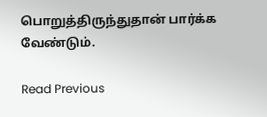பொறுத்திருந்துதான் பார்க்க வேண்டும்.

Read Previous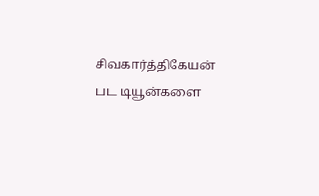சிவகார்த்திகேயன் பட டியூன்களை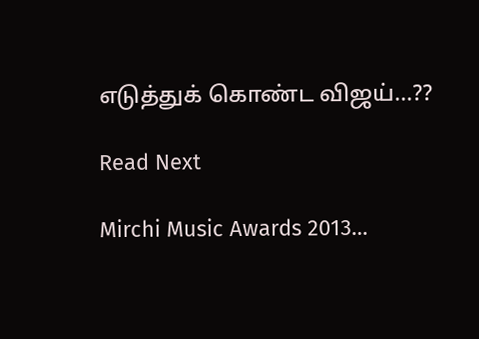எடுத்துக் கொண்ட விஜய்…??

Read Next

Mirchi Music Awards 2013…